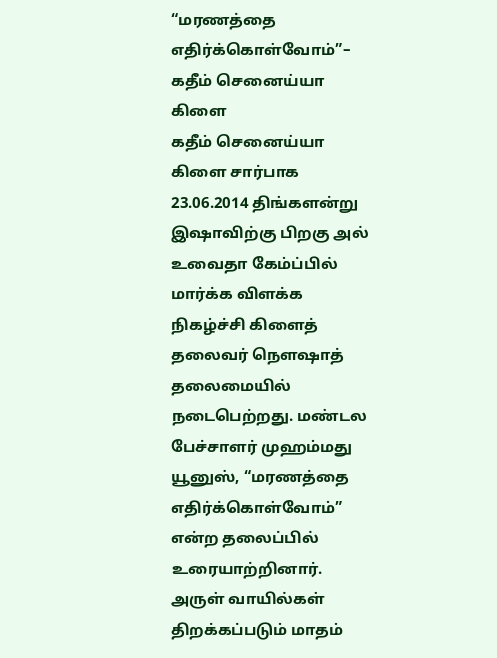“மரணத்தை எதிர்க்கொள்வோம்”– கதீம் செனைய்யா கிளை
கதீம் செனைய்யா கிளை சார்பாக 23.06.2014 திங்களன்று இஷாவிற்கு பிறகு அல் உவைதா கேம்ப்பில் மார்க்க விளக்க நிகழ்ச்சி கிளைத் தலைவர் நெளஷாத் தலைமையில் நடைபெற்றது. மண்டல பேச்சாளர் முஹம்மது யூனுஸ், “மரணத்தை எதிர்க்கொள்வோம்” என்ற தலைப்பில் உரையாற்றினார். அருள் வாயில்கள் திறக்கப்படும் மாதம்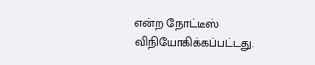என்ற நோட்டீஸ் விநியோகிக்கப்பட்டது.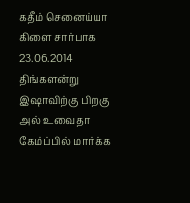கதீம் செனைய்யா கிளை சார்பாக 23.06.2014 திங்களன்று இஷாவிற்கு பிறகு அல் உவைதா கேம்ப்பில் மார்க்க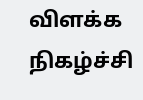விளக்க நிகழ்ச்சி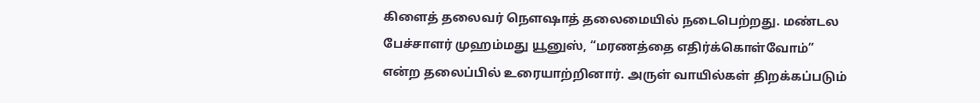கிளைத் தலைவர் நெளஷாத் தலைமையில் நடைபெற்றது. மண்டல பேச்சாளர் முஹம்மது யூனுஸ், “மரணத்தை எதிர்க்கொள்வோம்” என்ற தலைப்பில் உரையாற்றினார். அருள் வாயில்கள் திறக்கப்படும்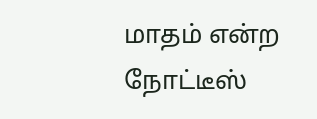மாதம் என்ற நோட்டீஸ்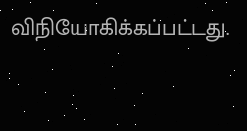விநியோகிக்கப்பட்டது.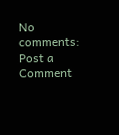No comments:
Post a Comment